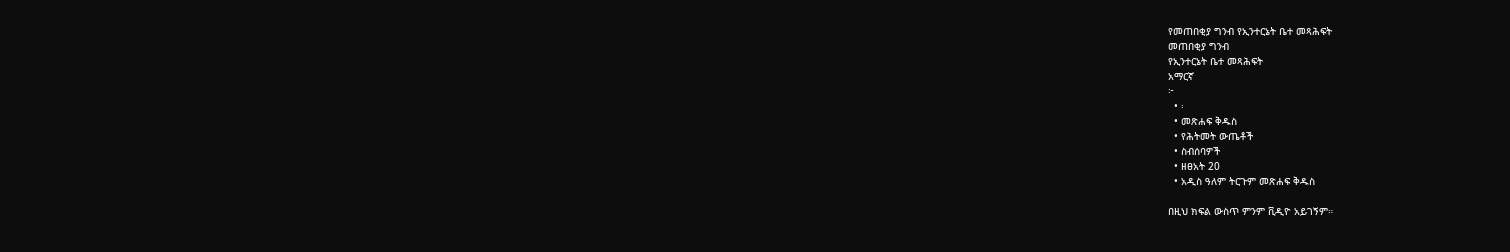የመጠበቂያ ግንብ የኢንተርኔት ቤተ መጻሕፍት
መጠበቂያ ግንብ
የኢንተርኔት ቤተ መጻሕፍት
አማርኛ
፦
  • ፡
  • መጽሐፍ ቅዱስ
  • የሕትመት ውጤቶች
  • ስብሰባዎች
  • ዘፀአት 20
  • አዲስ ዓለም ትርጉም መጽሐፍ ቅዱስ

በዚህ ክፍል ውስጥ ምንም ቪዲዮ አይገኝም።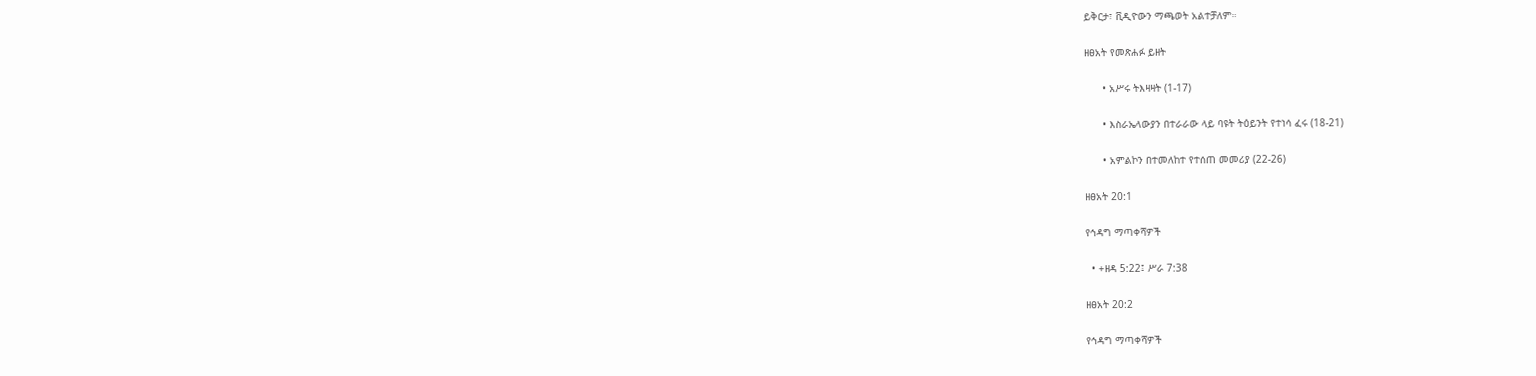ይቅርታ፣ ቪዲዮውን ማጫወት አልተቻለም።

ዘፀአት የመጽሐፉ ይዘት

      • አሥሩ ትእዛዛት (1-17)

      • እስራኤላውያን በተራራው ላይ ባዩት ትዕይንት የተነሳ ፈሩ (18-21)

      • አምልኮን በተመለከተ የተሰጠ መመሪያ (22-26)

ዘፀአት 20:1

የኅዳግ ማጣቀሻዎች

  • +ዘዳ 5:22፤ ሥራ 7:38

ዘፀአት 20:2

የኅዳግ ማጣቀሻዎች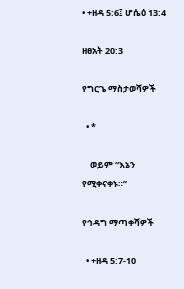• +ዘዳ 5:6፤ ሆሴዕ 13:4

ዘፀአት 20:3

የግርጌ ማስታወሻዎች

  • *

    ወይም “እኔን የሚቀናቀኑ።”

የኅዳግ ማጣቀሻዎች

  • +ዘዳ 5:7-10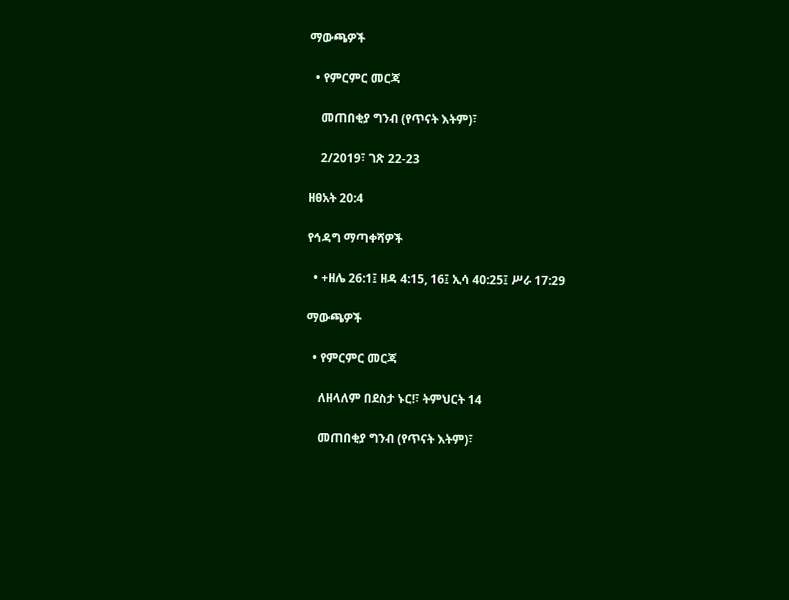ማውጫዎች

  • የምርምር መርጃ

    መጠበቂያ ግንብ (የጥናት እትም)፣

    2/2019፣ ገጽ 22-23

ዘፀአት 20:4

የኅዳግ ማጣቀሻዎች

  • +ዘሌ 26:1፤ ዘዳ 4:15, 16፤ ኢሳ 40:25፤ ሥራ 17:29

ማውጫዎች

  • የምርምር መርጃ

    ለዘላለም በደስታ ኑር!፣ ትምህርት 14

    መጠበቂያ ግንብ (የጥናት እትም)፣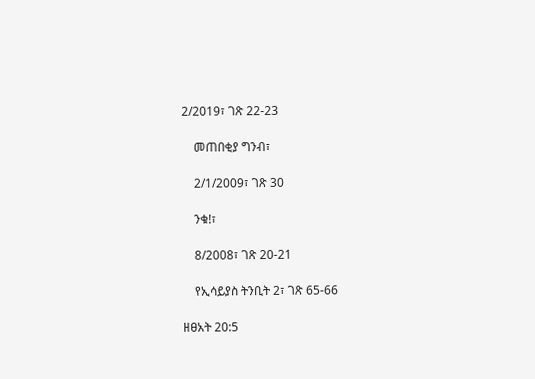2/2019፣ ገጽ 22-23

    መጠበቂያ ግንብ፣

    2/1/2009፣ ገጽ 30

    ንቁ!፣

    8/2008፣ ገጽ 20-21

    የኢሳይያስ ትንቢት 2፣ ገጽ 65-66

ዘፀአት 20:5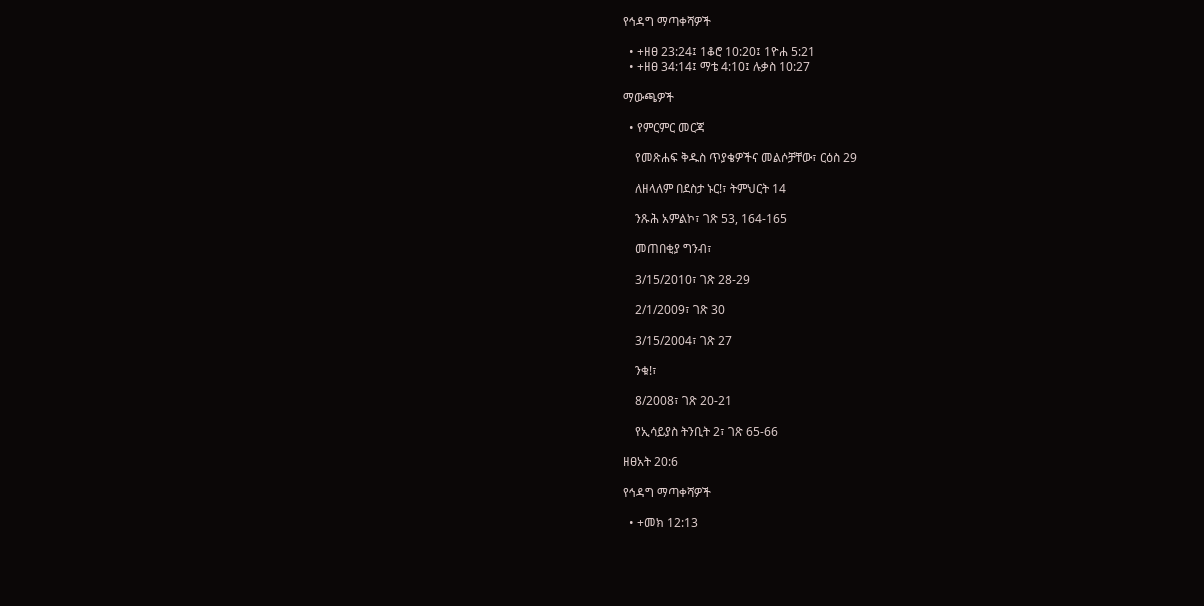የኅዳግ ማጣቀሻዎች

  • +ዘፀ 23:24፤ 1ቆሮ 10:20፤ 1ዮሐ 5:21
  • +ዘፀ 34:14፤ ማቴ 4:10፤ ሉቃስ 10:27

ማውጫዎች

  • የምርምር መርጃ

    የመጽሐፍ ቅዱስ ጥያቄዎችና መልሶቻቸው፣ ርዕስ 29

    ለዘላለም በደስታ ኑር!፣ ትምህርት 14

    ንጹሕ አምልኮ፣ ገጽ 53, 164-165

    መጠበቂያ ግንብ፣

    3/15/2010፣ ገጽ 28-29

    2/1/2009፣ ገጽ 30

    3/15/2004፣ ገጽ 27

    ንቁ!፣

    8/2008፣ ገጽ 20-21

    የኢሳይያስ ትንቢት 2፣ ገጽ 65-66

ዘፀአት 20:6

የኅዳግ ማጣቀሻዎች

  • +መክ 12:13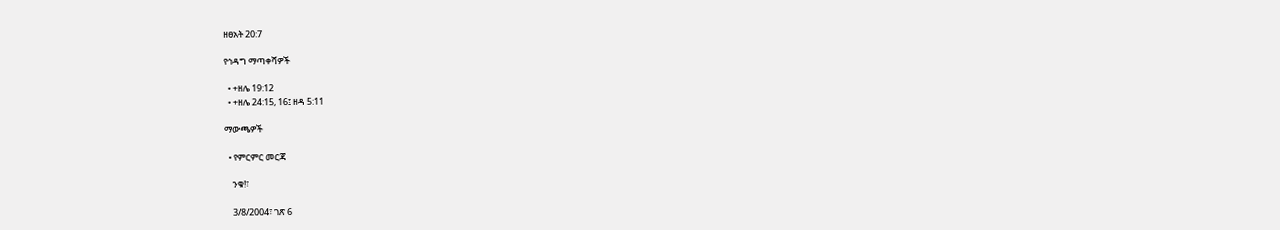ዘፀአት 20:7

የኅዳግ ማጣቀሻዎች

  • +ዘሌ 19:12
  • +ዘሌ 24:15, 16፤ ዘዳ 5:11

ማውጫዎች

  • የምርምር መርጃ

    ንቁ!፣

    3/8/2004፣ ገጽ 6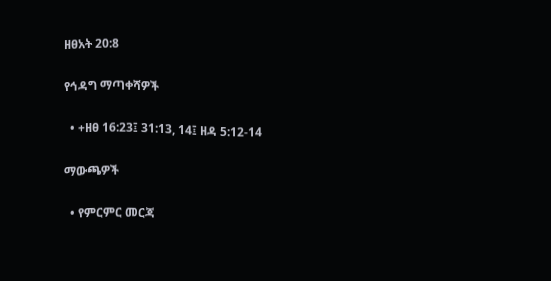ዘፀአት 20:8

የኅዳግ ማጣቀሻዎች

  • +ዘፀ 16:23፤ 31:13, 14፤ ዘዳ 5:12-14

ማውጫዎች

  • የምርምር መርጃ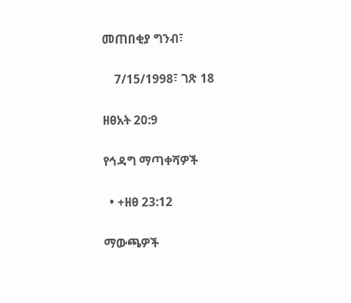መጠበቂያ ግንብ፣

    7/15/1998፣ ገጽ 18

ዘፀአት 20:9

የኅዳግ ማጣቀሻዎች

  • +ዘፀ 23:12

ማውጫዎች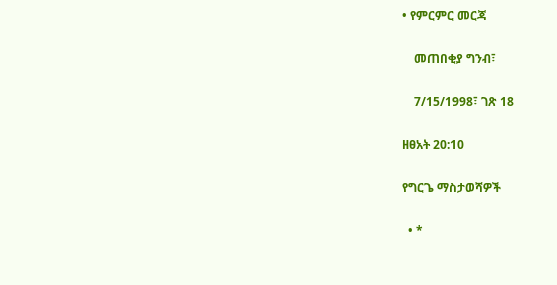• የምርምር መርጃ

    መጠበቂያ ግንብ፣

    7/15/1998፣ ገጽ 18

ዘፀአት 20:10

የግርጌ ማስታወሻዎች

  • *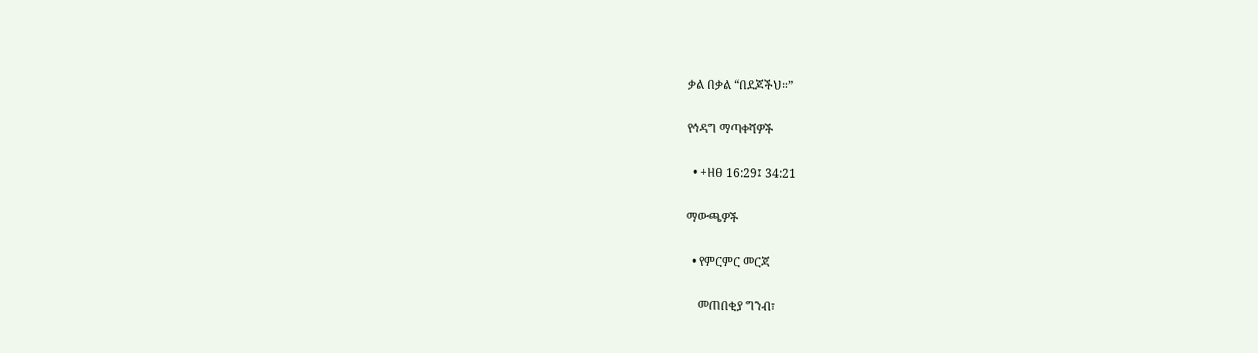ቃል በቃል “በደጆችህ።”

የኅዳግ ማጣቀሻዎች

  • +ዘፀ 16:29፤ 34:21

ማውጫዎች

  • የምርምር መርጃ

    መጠበቂያ ግንብ፣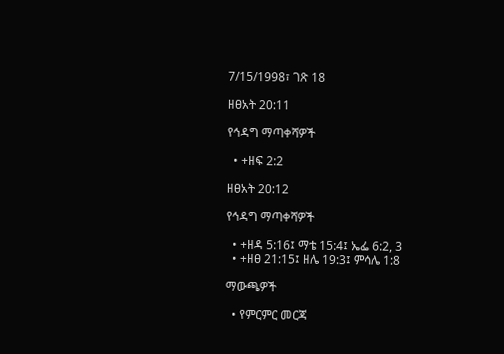7/15/1998፣ ገጽ 18

ዘፀአት 20:11

የኅዳግ ማጣቀሻዎች

  • +ዘፍ 2:2

ዘፀአት 20:12

የኅዳግ ማጣቀሻዎች

  • +ዘዳ 5:16፤ ማቴ 15:4፤ ኤፌ 6:2, 3
  • +ዘፀ 21:15፤ ዘሌ 19:3፤ ምሳሌ 1:8

ማውጫዎች

  • የምርምር መርጃ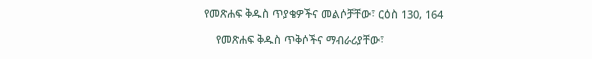የመጽሐፍ ቅዱስ ጥያቄዎችና መልሶቻቸው፣ ርዕስ 130, 164

    የመጽሐፍ ቅዱስ ጥቅሶችና ማብራሪያቸው፣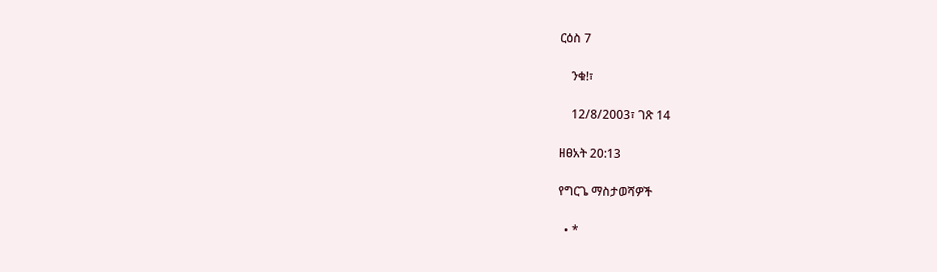ርዕስ 7

    ንቁ!፣

    12/8/2003፣ ገጽ 14

ዘፀአት 20:13

የግርጌ ማስታወሻዎች

  • *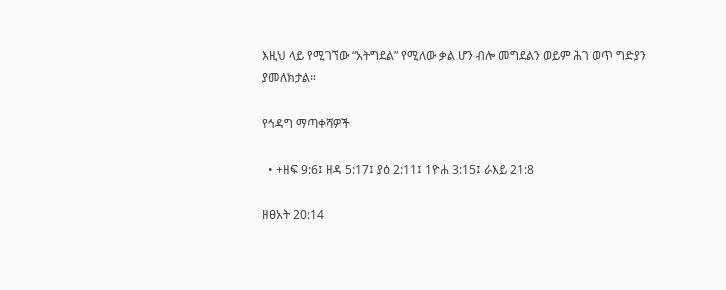እዚህ ላይ የሚገኘው “አትግደል” የሚለው ቃል ሆን ብሎ መግደልን ወይም ሕገ ወጥ ግድያን ያመለክታል።

የኅዳግ ማጣቀሻዎች

  • +ዘፍ 9:6፤ ዘዳ 5:17፤ ያዕ 2:11፤ 1ዮሐ 3:15፤ ራእይ 21:8

ዘፀአት 20:14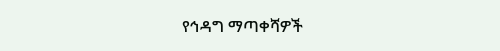የኅዳግ ማጣቀሻዎች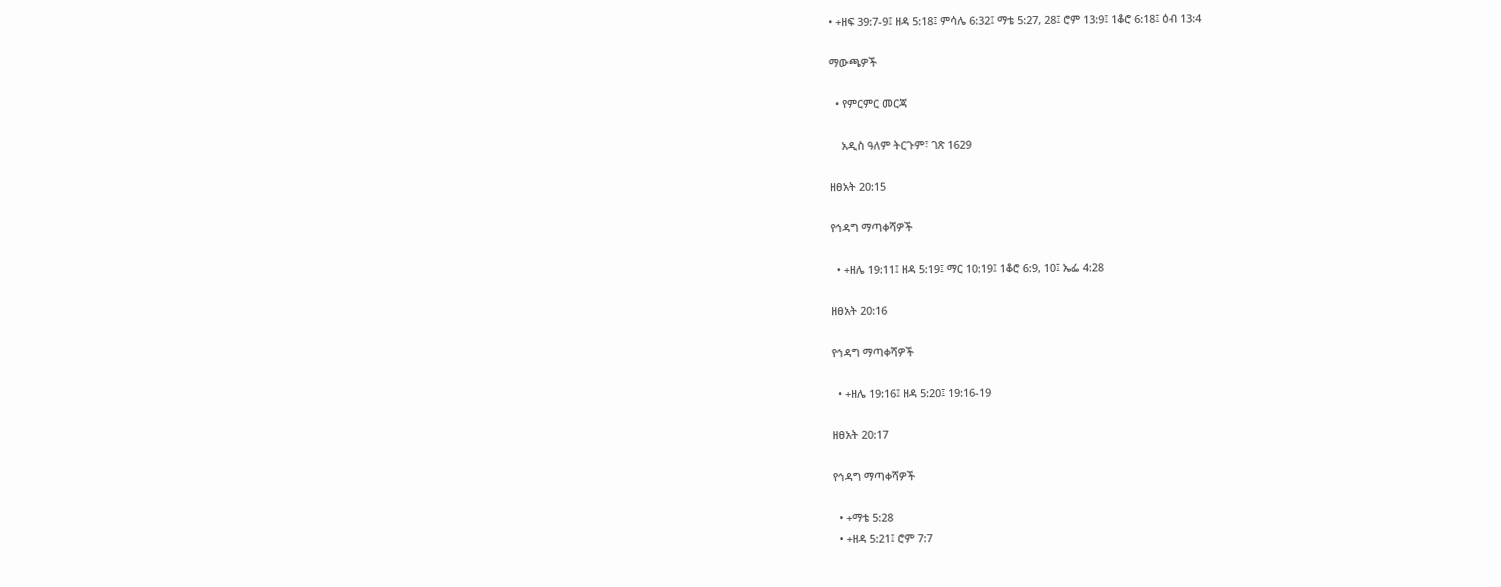• +ዘፍ 39:7-9፤ ዘዳ 5:18፤ ምሳሌ 6:32፤ ማቴ 5:27, 28፤ ሮም 13:9፤ 1ቆሮ 6:18፤ ዕብ 13:4

ማውጫዎች

  • የምርምር መርጃ

    አዲስ ዓለም ትርጉም፣ ገጽ 1629

ዘፀአት 20:15

የኅዳግ ማጣቀሻዎች

  • +ዘሌ 19:11፤ ዘዳ 5:19፤ ማር 10:19፤ 1ቆሮ 6:9, 10፤ ኤፌ 4:28

ዘፀአት 20:16

የኅዳግ ማጣቀሻዎች

  • +ዘሌ 19:16፤ ዘዳ 5:20፤ 19:16-19

ዘፀአት 20:17

የኅዳግ ማጣቀሻዎች

  • +ማቴ 5:28
  • +ዘዳ 5:21፤ ሮም 7:7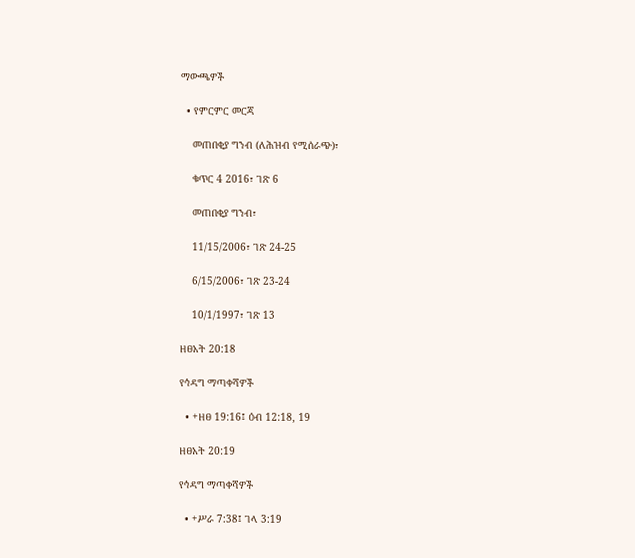ማውጫዎች

  • የምርምር መርጃ

    መጠበቂያ ግንብ (ለሕዝብ የሚሰራጭ)፣

    ቁጥር 4 2016፣ ገጽ 6

    መጠበቂያ ግንብ፣

    11/15/2006፣ ገጽ 24-25

    6/15/2006፣ ገጽ 23-24

    10/1/1997፣ ገጽ 13

ዘፀአት 20:18

የኅዳግ ማጣቀሻዎች

  • +ዘፀ 19:16፤ ዕብ 12:18, 19

ዘፀአት 20:19

የኅዳግ ማጣቀሻዎች

  • +ሥራ 7:38፤ ገላ 3:19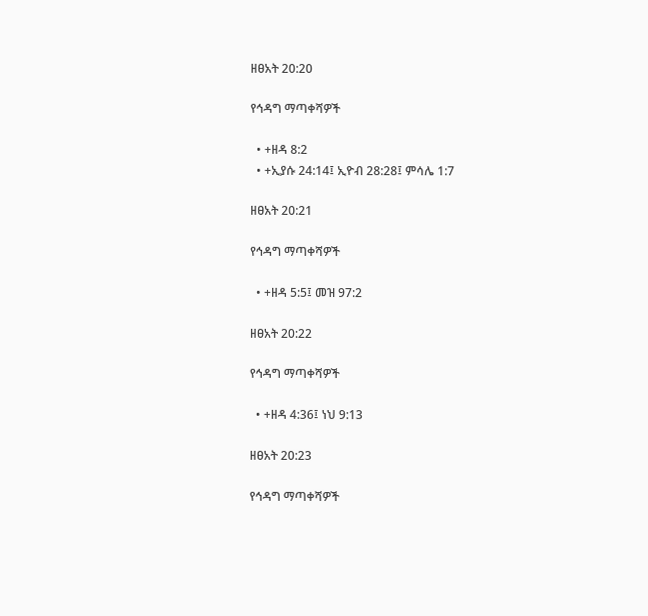ዘፀአት 20:20

የኅዳግ ማጣቀሻዎች

  • +ዘዳ 8:2
  • +ኢያሱ 24:14፤ ኢዮብ 28:28፤ ምሳሌ 1:7

ዘፀአት 20:21

የኅዳግ ማጣቀሻዎች

  • +ዘዳ 5:5፤ መዝ 97:2

ዘፀአት 20:22

የኅዳግ ማጣቀሻዎች

  • +ዘዳ 4:36፤ ነህ 9:13

ዘፀአት 20:23

የኅዳግ ማጣቀሻዎች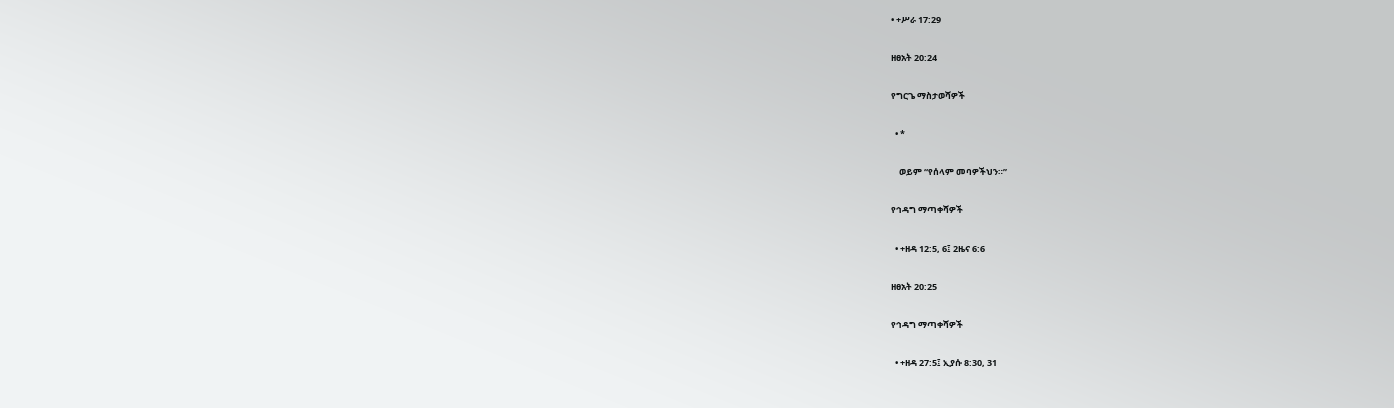• +ሥራ 17:29

ዘፀአት 20:24

የግርጌ ማስታወሻዎች

  • *

    ወይም “የሰላም መባዎችህን።”

የኅዳግ ማጣቀሻዎች

  • +ዘዳ 12:5, 6፤ 2ዜና 6:6

ዘፀአት 20:25

የኅዳግ ማጣቀሻዎች

  • +ዘዳ 27:5፤ ኢያሱ 8:30, 31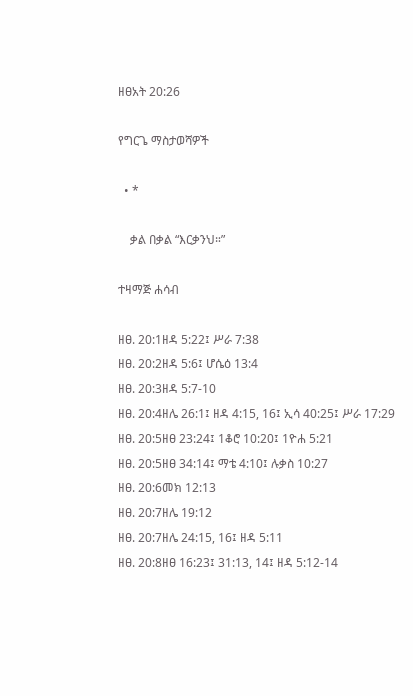ዘፀአት 20:26

የግርጌ ማስታወሻዎች

  • *

    ቃል በቃል “እርቃንህ።”

ተዛማጅ ሐሳብ

ዘፀ. 20:1ዘዳ 5:22፤ ሥራ 7:38
ዘፀ. 20:2ዘዳ 5:6፤ ሆሴዕ 13:4
ዘፀ. 20:3ዘዳ 5:7-10
ዘፀ. 20:4ዘሌ 26:1፤ ዘዳ 4:15, 16፤ ኢሳ 40:25፤ ሥራ 17:29
ዘፀ. 20:5ዘፀ 23:24፤ 1ቆሮ 10:20፤ 1ዮሐ 5:21
ዘፀ. 20:5ዘፀ 34:14፤ ማቴ 4:10፤ ሉቃስ 10:27
ዘፀ. 20:6መክ 12:13
ዘፀ. 20:7ዘሌ 19:12
ዘፀ. 20:7ዘሌ 24:15, 16፤ ዘዳ 5:11
ዘፀ. 20:8ዘፀ 16:23፤ 31:13, 14፤ ዘዳ 5:12-14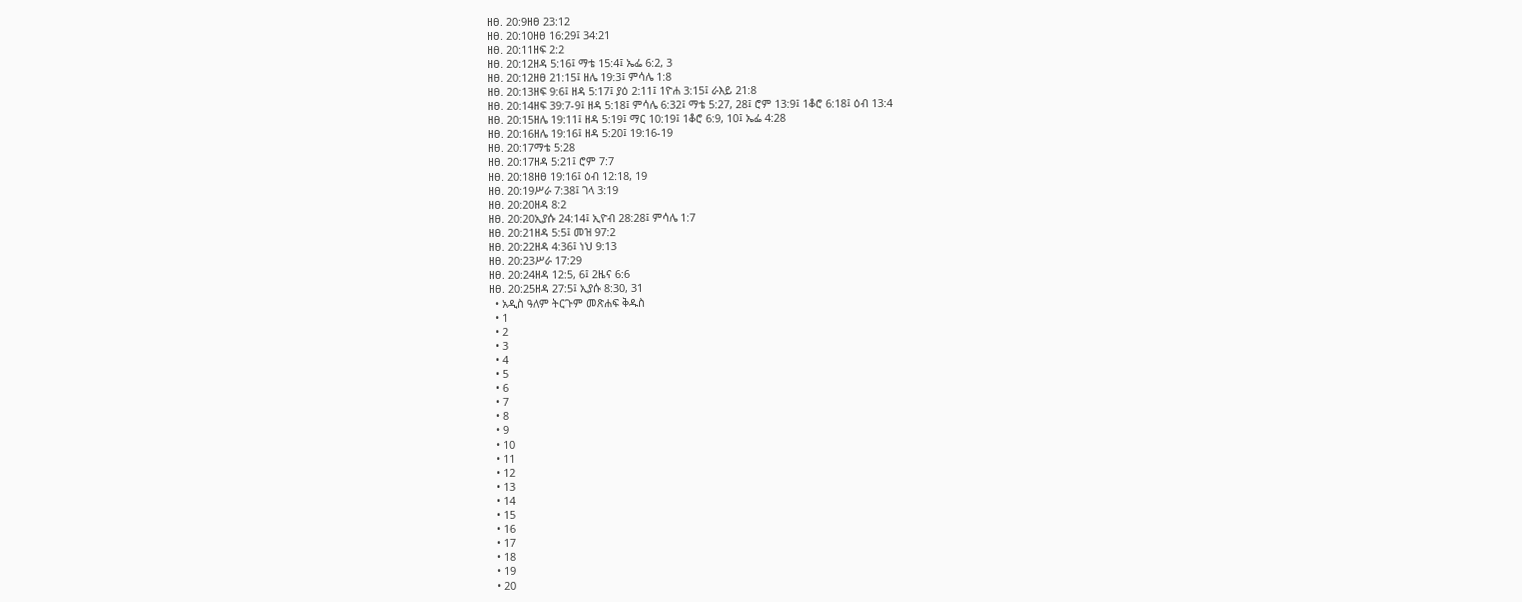ዘፀ. 20:9ዘፀ 23:12
ዘፀ. 20:10ዘፀ 16:29፤ 34:21
ዘፀ. 20:11ዘፍ 2:2
ዘፀ. 20:12ዘዳ 5:16፤ ማቴ 15:4፤ ኤፌ 6:2, 3
ዘፀ. 20:12ዘፀ 21:15፤ ዘሌ 19:3፤ ምሳሌ 1:8
ዘፀ. 20:13ዘፍ 9:6፤ ዘዳ 5:17፤ ያዕ 2:11፤ 1ዮሐ 3:15፤ ራእይ 21:8
ዘፀ. 20:14ዘፍ 39:7-9፤ ዘዳ 5:18፤ ምሳሌ 6:32፤ ማቴ 5:27, 28፤ ሮም 13:9፤ 1ቆሮ 6:18፤ ዕብ 13:4
ዘፀ. 20:15ዘሌ 19:11፤ ዘዳ 5:19፤ ማር 10:19፤ 1ቆሮ 6:9, 10፤ ኤፌ 4:28
ዘፀ. 20:16ዘሌ 19:16፤ ዘዳ 5:20፤ 19:16-19
ዘፀ. 20:17ማቴ 5:28
ዘፀ. 20:17ዘዳ 5:21፤ ሮም 7:7
ዘፀ. 20:18ዘፀ 19:16፤ ዕብ 12:18, 19
ዘፀ. 20:19ሥራ 7:38፤ ገላ 3:19
ዘፀ. 20:20ዘዳ 8:2
ዘፀ. 20:20ኢያሱ 24:14፤ ኢዮብ 28:28፤ ምሳሌ 1:7
ዘፀ. 20:21ዘዳ 5:5፤ መዝ 97:2
ዘፀ. 20:22ዘዳ 4:36፤ ነህ 9:13
ዘፀ. 20:23ሥራ 17:29
ዘፀ. 20:24ዘዳ 12:5, 6፤ 2ዜና 6:6
ዘፀ. 20:25ዘዳ 27:5፤ ኢያሱ 8:30, 31
  • አዲስ ዓለም ትርጉም መጽሐፍ ቅዱስ
  • 1
  • 2
  • 3
  • 4
  • 5
  • 6
  • 7
  • 8
  • 9
  • 10
  • 11
  • 12
  • 13
  • 14
  • 15
  • 16
  • 17
  • 18
  • 19
  • 20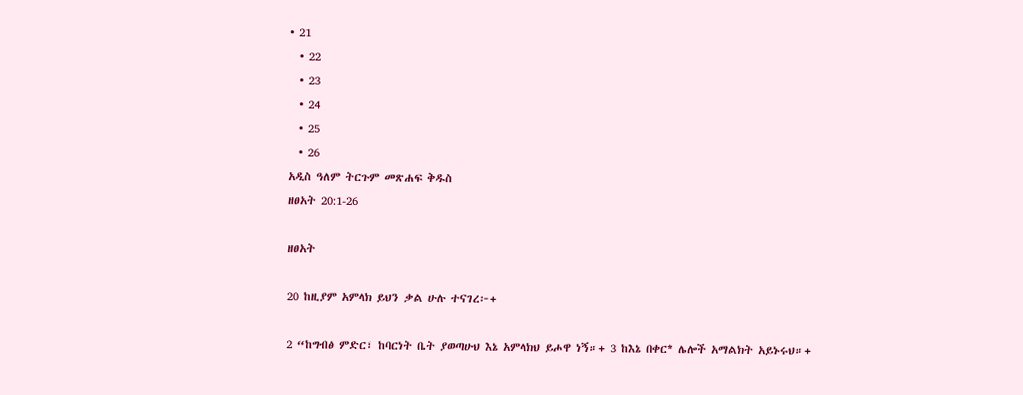• 21
  • 22
  • 23
  • 24
  • 25
  • 26
አዲስ ዓለም ትርጉም መጽሐፍ ቅዱስ
ዘፀአት 20:1-26

ዘፀአት

20 ከዚያም አምላክ ይህን ቃል ሁሉ ተናገረ፦+

2 “ከግብፅ ምድር፣ ከባርነት ቤት ያወጣሁህ እኔ አምላክህ ይሖዋ ነኝ።+ 3 ከእኔ በቀር* ሌሎች አማልክት አይኑሩህ።+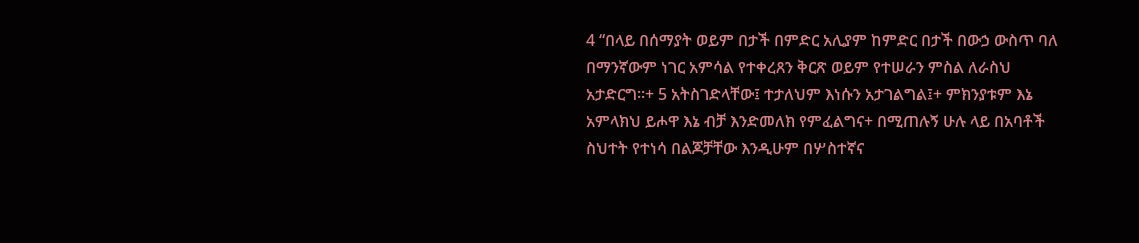4 “በላይ በሰማያት ወይም በታች በምድር አሊያም ከምድር በታች በውኃ ውስጥ ባለ በማንኛውም ነገር አምሳል የተቀረጸን ቅርጽ ወይም የተሠራን ምስል ለራስህ አታድርግ።+ 5 አትስገድላቸው፤ ተታለህም እነሱን አታገልግል፤+ ምክንያቱም እኔ አምላክህ ይሖዋ እኔ ብቻ እንድመለክ የምፈልግና+ በሚጠሉኝ ሁሉ ላይ በአባቶች ስህተት የተነሳ በልጆቻቸው እንዲሁም በሦስተኛና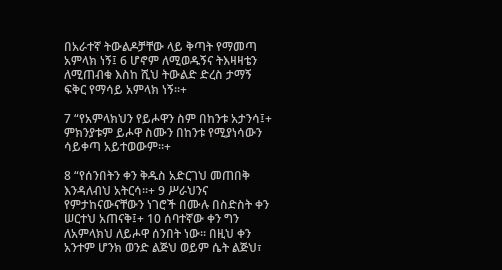በአራተኛ ትውልዶቻቸው ላይ ቅጣት የማመጣ አምላክ ነኝ፤ 6 ሆኖም ለሚወዱኝና ትእዛዛቴን ለሚጠብቁ እስከ ሺህ ትውልድ ድረስ ታማኝ ፍቅር የማሳይ አምላክ ነኝ።+

7 “የአምላክህን የይሖዋን ስም በከንቱ አታንሳ፤+ ምክንያቱም ይሖዋ ስሙን በከንቱ የሚያነሳውን ሳይቀጣ አይተወውም።+

8 “የሰንበትን ቀን ቅዱስ አድርገህ መጠበቅ እንዳለብህ አትርሳ።+ 9 ሥራህንና የምታከናውናቸውን ነገሮች በሙሉ በስድስት ቀን ሠርተህ አጠናቅ፤+ 10 ሰባተኛው ቀን ግን ለአምላክህ ለይሖዋ ሰንበት ነው። በዚህ ቀን አንተም ሆንክ ወንድ ልጅህ ወይም ሴት ልጅህ፣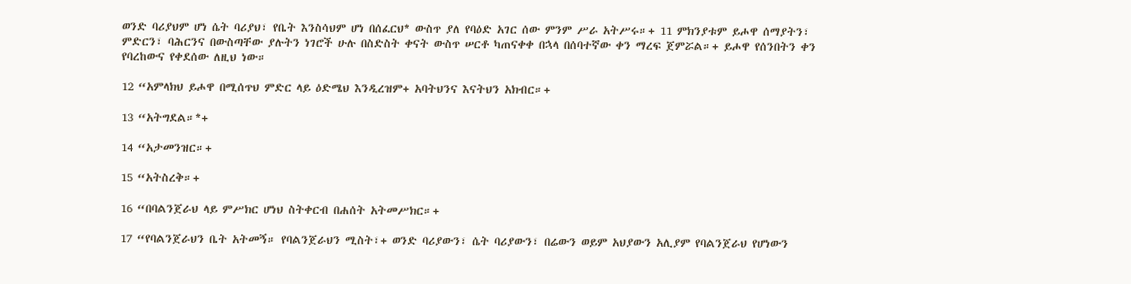ወንድ ባሪያህም ሆነ ሴት ባሪያህ፣ የቤት እንስሳህም ሆነ በሰፈርህ* ውስጥ ያለ የባዕድ አገር ሰው ምንም ሥራ አትሥሩ።+ 11 ምክንያቱም ይሖዋ ሰማያትን፣ ምድርን፣ ባሕርንና በውስጣቸው ያሉትን ነገሮች ሁሉ በስድስት ቀናት ውስጥ ሠርቶ ካጠናቀቀ በኋላ በሰባተኛው ቀን ማረፍ ጀምሯል።+ ይሖዋ የሰንበትን ቀን የባረከውና የቀደሰው ለዚህ ነው።

12 “አምላክህ ይሖዋ በሚሰጥህ ምድር ላይ ዕድሜህ እንዲረዝም+ አባትህንና እናትህን አክብር።+

13 “አትግደል።*+

14 “አታመንዝር።+

15 “አትስረቅ።+

16 “በባልንጀራህ ላይ ምሥክር ሆነህ ስትቀርብ በሐሰት አትመሥክር።+

17 “የባልንጀራህን ቤት አትመኝ። የባልንጀራህን ሚስት፣+ ወንድ ባሪያውን፣ ሴት ባሪያውን፣ በሬውን ወይም አህያውን አሊያም የባልንጀራህ የሆነውን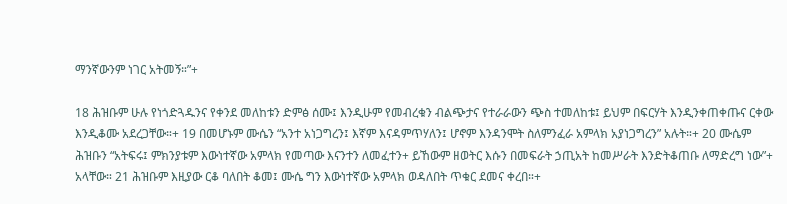ማንኛውንም ነገር አትመኝ።”+

18 ሕዝቡም ሁሉ የነጎድጓዱንና የቀንደ መለከቱን ድምፅ ሰሙ፤ እንዲሁም የመብረቁን ብልጭታና የተራራውን ጭስ ተመለከቱ፤ ይህም በፍርሃት እንዲንቀጠቀጡና ርቀው እንዲቆሙ አደረጋቸው።+ 19 በመሆኑም ሙሴን “አንተ አነጋግረን፤ እኛም እናዳምጥሃለን፤ ሆኖም እንዳንሞት ስለምንፈራ አምላክ አያነጋግረን” አሉት።+ 20 ሙሴም ሕዝቡን “አትፍሩ፤ ምክንያቱም እውነተኛው አምላክ የመጣው እናንተን ለመፈተን+ ይኸውም ዘወትር እሱን በመፍራት ኃጢአት ከመሥራት እንድትቆጠቡ ለማድረግ ነው”+ አላቸው። 21 ሕዝቡም እዚያው ርቆ ባለበት ቆመ፤ ሙሴ ግን እውነተኛው አምላክ ወዳለበት ጥቁር ደመና ቀረበ።+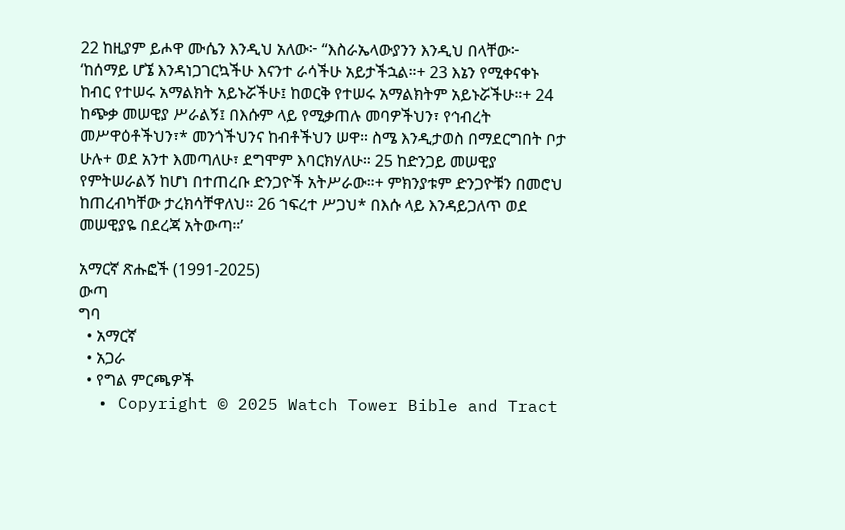22 ከዚያም ይሖዋ ሙሴን እንዲህ አለው፦ “እስራኤላውያንን እንዲህ በላቸው፦ ‘ከሰማይ ሆኜ እንዳነጋገርኳችሁ እናንተ ራሳችሁ አይታችኋል።+ 23 እኔን የሚቀናቀኑ ከብር የተሠሩ አማልክት አይኑሯችሁ፤ ከወርቅ የተሠሩ አማልክትም አይኑሯችሁ።+ 24 ከጭቃ መሠዊያ ሥራልኝ፤ በእሱም ላይ የሚቃጠሉ መባዎችህን፣ የኅብረት መሥዋዕቶችህን፣* መንጎችህንና ከብቶችህን ሠዋ። ስሜ እንዲታወስ በማደርግበት ቦታ ሁሉ+ ወደ አንተ እመጣለሁ፣ ደግሞም እባርክሃለሁ። 25 ከድንጋይ መሠዊያ የምትሠራልኝ ከሆነ በተጠረቡ ድንጋዮች አትሥራው።+ ምክንያቱም ድንጋዮቹን በመሮህ ከጠረብካቸው ታረክሳቸዋለህ። 26 ኀፍረተ ሥጋህ* በእሱ ላይ እንዳይጋለጥ ወደ መሠዊያዬ በደረጃ አትውጣ።’

አማርኛ ጽሑፎች (1991-2025)
ውጣ
ግባ
  • አማርኛ
  • አጋራ
  • የግል ምርጫዎች
  • Copyright © 2025 Watch Tower Bible and Tract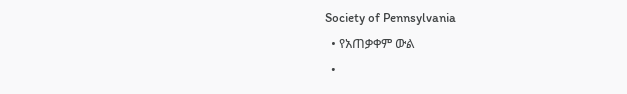Society of Pennsylvania
  • የአጠቃቀም ውል
  •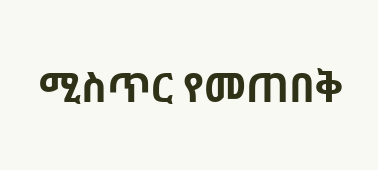ሚስጥር የመጠበቅ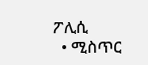ፖሊሲ
  • ሚስጥር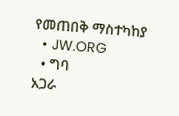የመጠበቅ ማስተካከያ
  • JW.ORG
  • ግባ
አጋራ